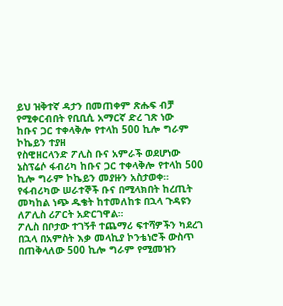ይህ ዝቅተኛ ዳታን በመጠቀም ጽሑፍ ብቻ የሚቀርብበት የቢቢሲ አማርኛ ድረ ገጽ ነው
ከቡና ጋር ተቀላቅሎ የተላከ 500 ኪሎ ግራም ኮኬይን ተያዘ
የስዊዘርላንድ ፖሊስ ቡና አምራች ወደሆነው ኔስፕሬሶ ፋብሪካ ከቡና ጋር ተቀላቅሎ የተላከ 500 ኪሎ ግራም ኮኬይን መያዙን አስታወቀ።
የፋብሪካው ሠራተኞች ቡና በሚላክበት ከረጢት መካከል ነጭ ዱቄት ከተመለከቱ በኋላ ጉዳዩን ለፖሊስ ሪፖርት አድርገዋል።
ፖሊስ በቦታው ተገኝቶ ተጨማሪ ፍተሻዎችን ካደረገ በኋላ በአምስት እቃ መላኪያ ኮንቴነሮች ውስጥ በጠቅላለው 500 ኪሎ ግራም የሚመዝን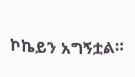ኮኬይን አግኝቷል።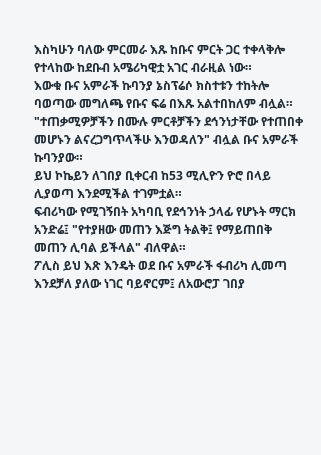እስካሁን ባለው ምርመራ እጹ ከቡና ምርት ጋር ተቀላቅሎ የተላከው ከደቡብ አሜሪካዊቷ አገር ብራዚል ነው።
እውቁ ቡና አምራች ኩባንያ ኔስፕሬሶ ክስተቱን ተከትሎ ባወጣው መግለጫ የቡና ፍሬ በእጹ አልተበከለም ብሏል።
"ተጠቃሚዎቻችን በሙሉ ምርቶቻችን ደኅንነታቸው የተጠበቀ መሆኑን ልናረጋግጥላችሁ እንወዳለን" ብሏል ቡና አምራች ኩባንያው።
ይህ ኮኬይን ለገበያ ቢቀርብ ከ53 ሚሊዮን ዮሮ በላይ ሊያወጣ እንደሚችል ተገምቷል።
ፍብሪካው የሚገኝበት አካባቢ የደኅንነት ኃላፊ የሆኑት ማርክ አንድሬ፤ "የተያዘው መጠን እጅግ ትልቅ፤ የማይጠበቅ መጠን ሊባል ይችላል" ብለዋል።
ፖሊስ ይህ እጽ እንዴት ወደ ቡና አምራች ፋብሪካ ሊመጣ እንደቻለ ያለው ነገር ባይኖርም፤ ለአውሮፓ ገበያ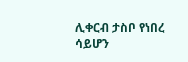ሊቀርብ ታስቦ የነበረ ሳይሆን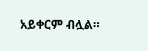አይቀርም ብሏል።